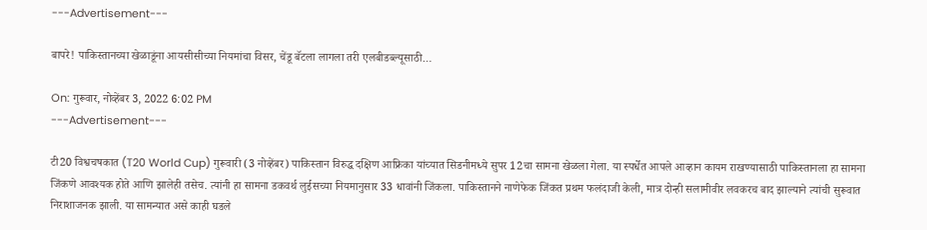---Advertisement---

बापरे! पाकिस्तानच्या खेळाडूंना आयसीसीच्या नियमांचा विसर, चेंडू बॅटला लागला तरी एलबीडब्ल्यूसाठी…

On: गुरूवार, नोव्हेंबर 3, 2022 6:02 PM
---Advertisement---

टी20 विश्वचषकात (T20 World Cup) गुरूवारी (3 नोव्हेंबर) पाकिस्तान विरुद्ध दक्षिण आफ्रिका यांच्यात सिडनीमध्ये सुपर 12चा सामना खेळला गेला. या स्पर्धेत आपले आव्हान कायम राखण्यासाठी पाकिस्तानला हा सामना जिंकणे आवश्यक होते आणि झालेही तसेच. त्यांनी हा सामना डकवर्थ लुईसच्या नियमानुसार 33 धावांनी जिंकला. पाकिस्तानने नाणेफेक जिंकत प्रथम फलंदाजी केली, मात्र दोन्ही सलामीवीर लवकरच बाद झाल्याने त्यांची सुरूवात निराशाजनक झाली. या सामन्यात असे काही घडले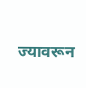ज्यावरून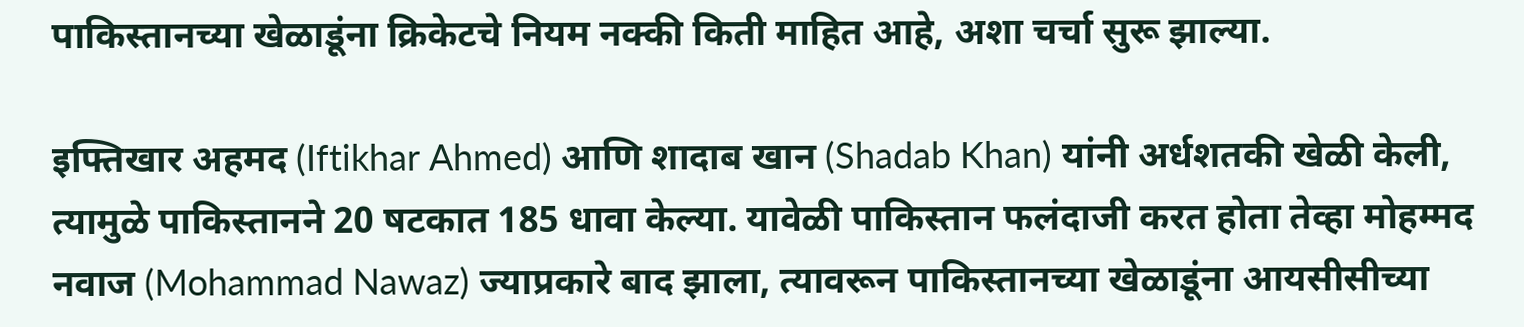पाकिस्तानच्या खेळाडूंना क्रिकेटचे नियम नक्की किती माहित आहे, अशा चर्चा सुरू झाल्या.

इफ्तिखार अहमद (Iftikhar Ahmed) आणि शादाब खान (Shadab Khan) यांनी अर्धशतकी खेळी केली, त्यामुळे पाकिस्तानने 20 षटकात 185 धावा केल्या. यावेळी पाकिस्तान फलंदाजी करत होता तेव्हा मोहम्मद नवाज (Mohammad Nawaz) ज्याप्रकारे बाद झाला, त्यावरून पाकिस्तानच्या खेळाडूंना आयसीसीच्या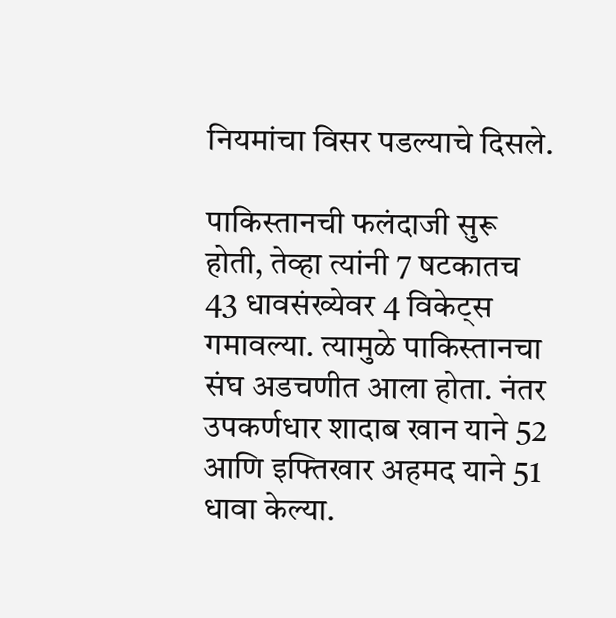नियमांचा विसर पडल्याचे दिसले.

पाकिस्तानची फलंदाजी सुरू होती, तेव्हा त्यांनी 7 षटकातच 43 धावसंख्येवर 4 विकेट्स गमावल्या. त्यामुळे पाकिस्तानचा संघ अडचणीत आला होता. नंतर उपकर्णधार शादाब खान याने 52 आणि इफ्तिखार अहमद याने 51 धावा केल्या.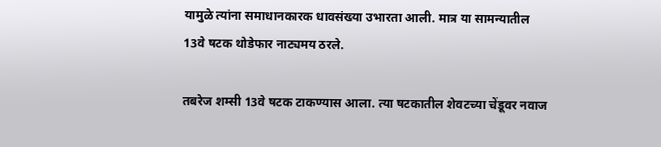यामुळे त्यांना समाधानकारक धावसंख्या उभारता आली. मात्र या सामन्यातील 13वे षटक थोडेफार नाट्यमय ठरले.

तबरेज शम्सी 13वे षटक टाकण्यास आला. त्या षटकातील शेवटच्या चेंडूवर नवाज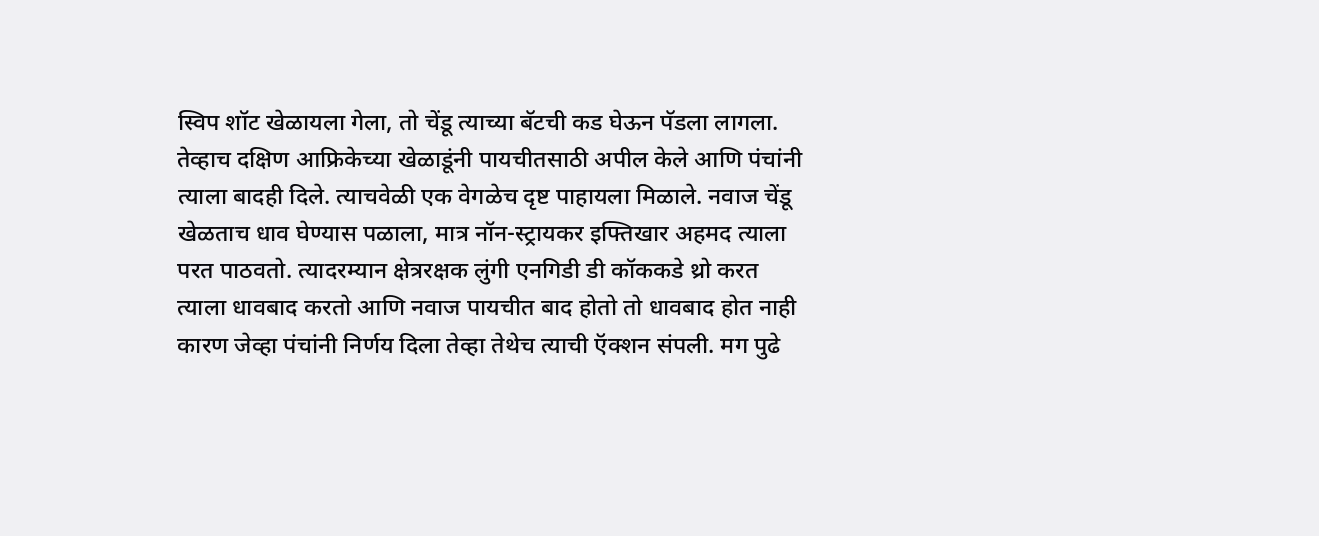स्विप शॉट खेळायला गेला, तो चेंडू त्याच्या बॅटची कड घेऊन पॅडला लागला. तेव्हाच दक्षिण आफ्रिकेच्या खेळाडूंनी पायचीतसाठी अपील केले आणि पंचांनी त्याला बादही दिले. त्याचवेळी एक वेगळेच दृष्ट पाहायला मिळाले. नवाज चेंडू खेळताच धाव घेण्यास पळाला, मात्र नॉन-स्ट्रायकर इफ्तिखार अहमद त्याला परत पाठवतो. त्यादरम्यान क्षेत्ररक्षक लुंगी एनगिडी डी कॉककडे थ्रो करत त्याला धावबाद करतो आणि नवाज पायचीत बाद होतो तो धावबाद होत नाही कारण जेव्हा पंचांनी निर्णय दिला तेव्हा तेथेच त्याची ऍक्शन संपली. मग पुढे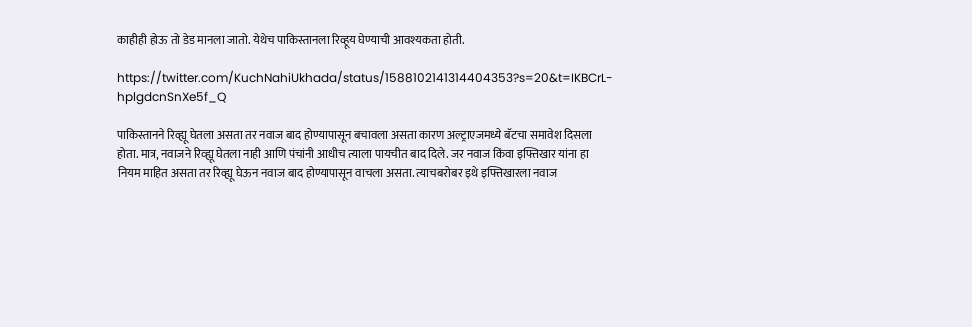काहीही होऊ तो डेड मानला जातो. येथेच पाकिस्तानला रिव्हूय घेण्याची आवश्यकता होती.

https://twitter.com/KuchNahiUkhada/status/1588102141314404353?s=20&t=IKBCrL-hplgdcnSnXe5f_Q

पाकिस्तानने रिव्ह्यू घेतला असता तर नवाज बाद होण्यापासून बचावला असता कारण अल्ट्राएजमध्ये बॅटचा समावेश दिसला होता. मात्र, नवाजने रिव्ह्यू घेतला नाही आणि पंचांनी आधीच त्याला पायचीत बाद दिले. जर नवाज किंवा इफ्तिखार यांना हा नियम माहित असता तर रिव्ह्यू घेऊन नवाज बाद होण्यापासून वाचला असता. त्याचबरोबर इथे इफ्तिखारला नवाज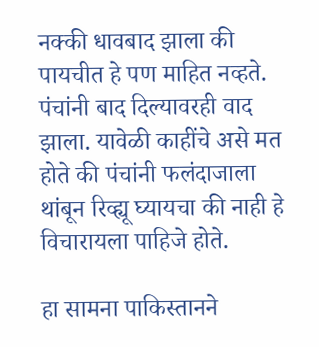नक्की धावबाद झाला की पायचीत हे पण माहित नव्हते. पंचांनी बाद दिल्यावरही वाद झाला. यावेळी काहींचे असे मत होते की पंचांनी फलंदाजाला थांबून रिव्ह्यू घ्यायचा की नाही हे विचारायला पाहिजे होते.

हा सामना पाकिस्तानने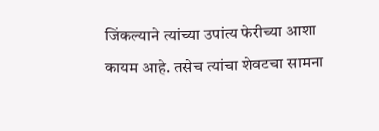जिंकल्याने त्यांच्या उपांत्य फेरीच्या आशा कायम आहे. तसेच त्यांचा शेवटचा सामना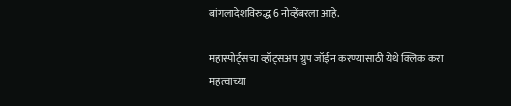बांगलादेशविरुद्ध 6 नोव्हेंबरला आहे.

महास्पोर्ट्सचा व्हॉट्सअप ग्रुप जॉईन करण्यासाठी येथे क्लिक करा
महत्वाच्या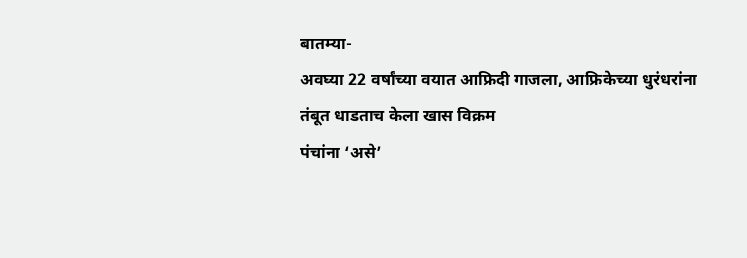बातम्या-
अवघ्या 22 वर्षांच्या वयात आफ्रिदी गाजला, आफ्रिकेच्या धुरंधरांना तंबूत धाडताच केला खास विक्रम
पंचांना ‘असे’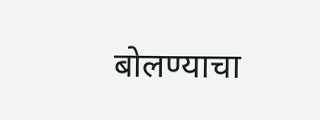बोलण्याचा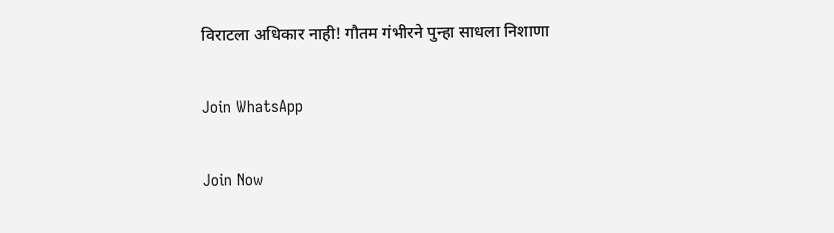विराटला अधिकार नाही! गौतम गंभीरने पुन्हा साधला निशाणा

Join WhatsApp

Join Now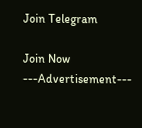Join Telegram

Join Now
---Advertisement---